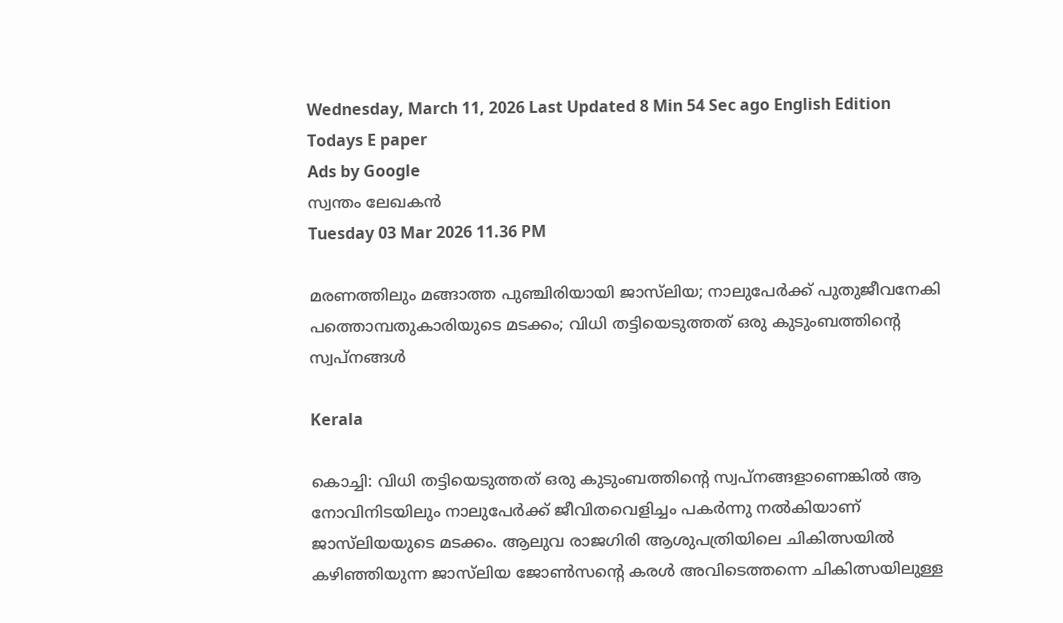Wednesday, March 11, 2026 Last Updated 8 Min 54 Sec ago English Edition
Todays E paper
Ads by Google
സ്വന്തം ലേഖകന്‍
Tuesday 03 Mar 2026 11.36 PM

മരണത്തിലും മങ്ങാത്ത പുഞ്ചിരിയായി ജാസ്‌ലിയ; നാലുപേര്‍ക്ക്‌ പുതുജീവനേകി പത്തൊമ്പതുകാരിയുടെ മടക്കം; വിധി തട്ടിയെടുത്തത്‌ ഒരു കുടുംബത്തിന്റെ സ്വപ്‌നങ്ങള്‍

Kerala

കൊച്ചി: വിധി തട്ടിയെടുത്തത്‌ ഒരു കുടുംബത്തിന്റെ സ്വപ്‌നങ്ങളാണെങ്കില്‍ ആ നോവിനിടയിലും നാലുപേര്‍ക്ക്‌ ജീവിതവെളിച്ചം പകര്‍ന്നു നല്‍കിയാണ്‌ ജാസ്‌ലിയയുടെ മടക്കം. ആലുവ രാജഗിരി ആശുപത്രിയിലെ ചികിത്സയില്‍ കഴിഞ്ഞിയുന്ന ജാസ്‌ലിയ ജോണ്‍സന്റെ കരള്‍ അവിടെത്തന്നെ ചികിത്സയിലുള്ള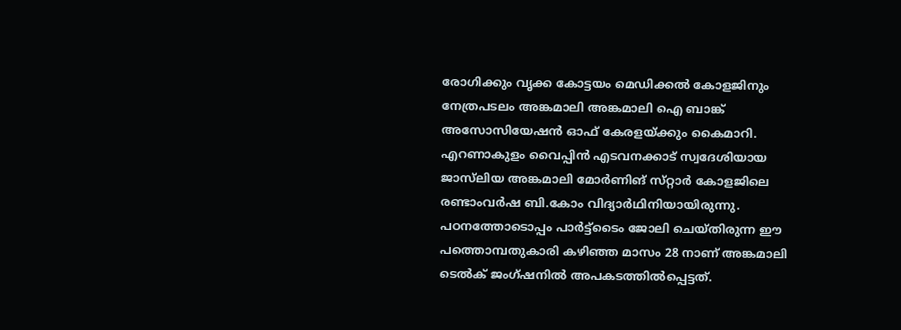രോഗിക്കും വൃക്ക കോട്ടയം മെഡിക്കല്‍ കോളജിനും നേത്രപടലം അങ്കമാലി അങ്കമാലി ഐ ബാങ്ക്‌ അസോസിയേഷന്‍ ഓഫ്‌ കേരളയ്‌ക്കും കൈമാറി.
എറണാകുളം വൈപ്പിന്‍ എടവനക്കാട്‌ സ്വദേശിയായ ജാസ്‌ലിയ അങ്കമാലി മോര്‍ണിങ്‌ സ്‌റ്റാര്‍ കോളജിലെ രണ്ടാംവര്‍ഷ ബി.കോം വിദ്യാര്‍ഥിനിയായിരുന്നു. പഠനത്തോടൊപ്പം പാര്‍ട്ട്‌ടൈം ജോലി ചെയ്‌തിരുന്ന ഈ പത്തൊമ്പതുകാരി കഴിഞ്ഞ മാസം 28 നാണ്‌ അങ്കമാലി ടെല്‍ക്‌ ജംഗ്‌ഷനില്‍ അപകടത്തില്‍പ്പെട്ടത്‌.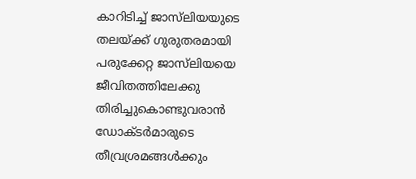കാറിടിച്ച്‌ ജാസ്‌ലിയയുടെ തലയ്‌ക്ക്‌ ഗുരുതരമായി പരുക്കേറ്റ ജാസ്‌ലിയയെ ജീവിതത്തിലേക്കു തിരിച്ചുകൊണ്ടുവരാന്‍ ഡോക്‌ടര്‍മാരുടെ തീവ്രശ്രമങ്ങള്‍ക്കും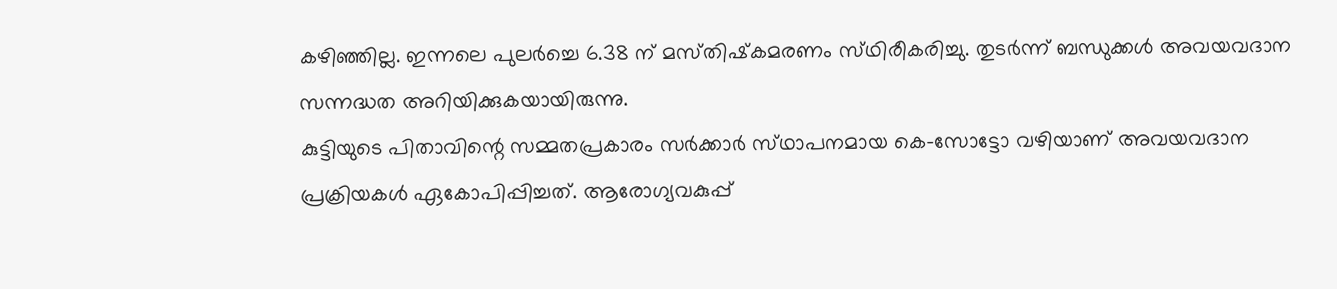കഴിഞ്ഞില്ല. ഇന്നലെ പുലര്‍ച്ചെ 6.38 ന്‌ മസ്‌തിഷ്‌കമരണം സ്‌ഥിരീകരിച്ചു. തുടര്‍ന്ന്‌ ബന്ധുക്കള്‍ അവയവദാന സന്നദ്ധത അറിയിക്കുകയായിരുന്നു.
കുട്ടിയുടെ പിതാവിന്റെ സമ്മതപ്രകാരം സര്‍ക്കാര്‍ സ്‌ഥാപനമായ കെ-സോട്ടോ വഴിയാണ്‌ അവയവദാന പ്രക്രിയകള്‍ ഏകോപിപ്പിച്ചത്‌. ആരോഗ്യവകുപ്പ്‌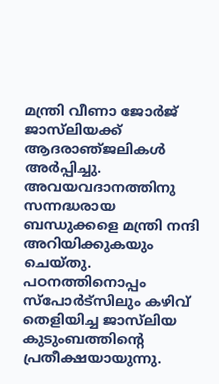മന്ത്രി വീണാ ജോര്‍ജ്‌ ജാസ്‌ലിയക്ക്‌ ആദരാഞ്‌ജലികള്‍ അര്‍പ്പിച്ചു. അവയവദാനത്തിനു സന്നദ്ധരായ ബന്ധുക്കളെ മന്ത്രി നന്ദി അറിയിക്കുകയും ചെയ്‌തു. പഠനത്തിനൊപ്പം സ്‌പോര്‍ട്‌സിലും കഴിവ്‌ തെളിയിച്ച ജാസ്‌ലിയ കുടുംബത്തിന്റെ പ്രതീക്ഷയായുന്നു.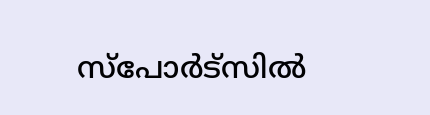സ്‌പോര്‍ട്‌സില്‍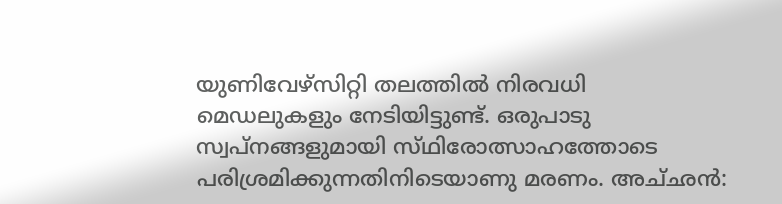യുണിവേഴ്‌സിറ്റി തലത്തില്‍ നിരവധി മെഡലുകളും നേടിയിട്ടുണ്ട്‌. ഒരുപാടു സ്വപ്‌നങ്ങളുമായി സ്‌ഥിരോത്സാഹത്തോടെ പരിശ്രമിക്കുന്നതിനിടെയാണു മരണം. അച്‌ഛന്‍: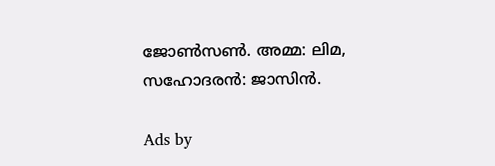ജോണ്‍സണ്‍. അമ്മ: ലിമ, സഹോദരന്‍: ജാസിന്‍.

Ads by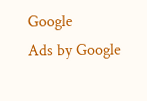Google
Ads by Google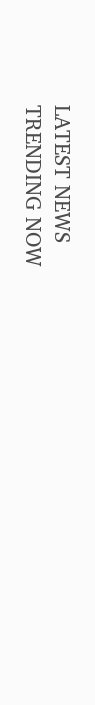LATEST NEWS
TRENDING NOW